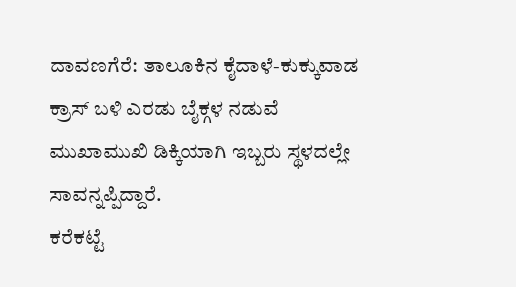ದಾವಣಗೆರೆ: ತಾಲೂಕಿನ ಕೈದಾಳೆ-ಕುಕ್ಕುವಾಡ ಕ್ರಾಸ್ ಬಳಿ ಎರಡು ಬೈಕ್ಗಳ ನಡುವೆ ಮುಖಾಮುಖಿ ಡಿಕ್ಕಿಯಾಗಿ ಇಬ್ಬರು ಸ್ಥಳದಲ್ಲೇ ಸಾವನ್ನಪ್ಪಿದ್ದಾರೆ.
ಕರೆಕಟ್ಟೆ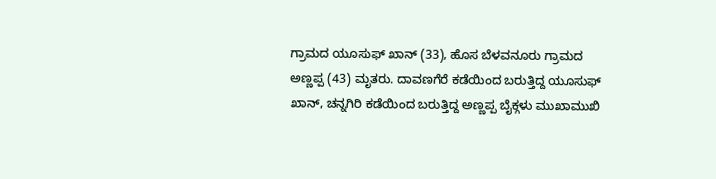ಗ್ರಾಮದ ಯೂಸುಫ್ ಖಾನ್ (33), ಹೊಸ ಬೆಳವನೂರು ಗ್ರಾಮದ ಅಣ್ಣಪ್ಪ (43) ಮೃತರು. ದಾವಣಗೆರೆ ಕಡೆಯಿಂದ ಬರುತ್ತಿದ್ದ ಯೂಸುಫ್ ಖಾನ್, ಚನ್ನಗಿರಿ ಕಡೆಯಿಂದ ಬರುತ್ತಿದ್ದ ಅಣ್ಣಪ್ಪ ಬೈಕ್ಗಳು ಮುಖಾಮುಖಿ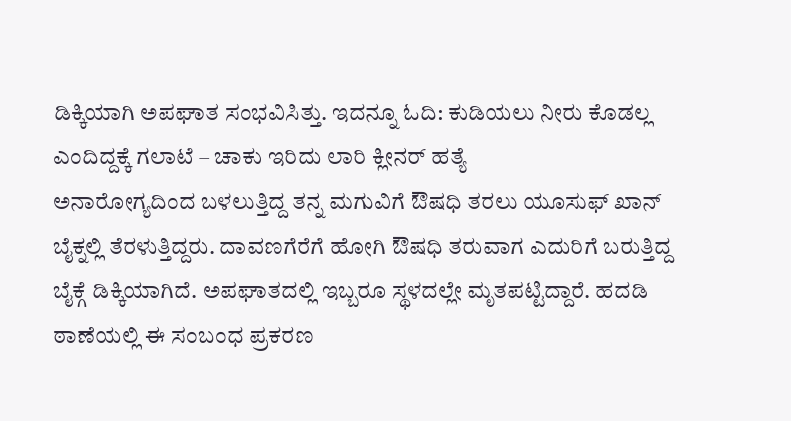ಡಿಕ್ಕಿಯಾಗಿ ಅಪಘಾತ ಸಂಭವಿಸಿತ್ತು. ಇದನ್ನೂ ಓದಿ: ಕುಡಿಯಲು ನೀರು ಕೊಡಲ್ಲ ಎಂದಿದ್ದಕ್ಕೆ ಗಲಾಟೆ – ಚಾಕು ಇರಿದು ಲಾರಿ ಕ್ಲೀನರ್ ಹತ್ಯೆ
ಅನಾರೋಗ್ಯದಿಂದ ಬಳಲುತ್ತಿದ್ದ ತನ್ನ ಮಗುವಿಗೆ ಔಷಧಿ ತರಲು ಯೂಸುಫ್ ಖಾನ್ ಬೈಕ್ನಲ್ಲಿ ತೆರಳುತ್ತಿದ್ದರು. ದಾವಣಗೆರೆಗೆ ಹೋಗಿ ಔಷಧಿ ತರುವಾಗ ಎದುರಿಗೆ ಬರುತ್ತಿದ್ದ ಬೈಕ್ಗೆ ಡಿಕ್ಕಿಯಾಗಿದೆ. ಅಪಘಾತದಲ್ಲಿ ಇಬ್ಬರೂ ಸ್ಥಳದಲ್ಲೇ ಮೃತಪಟ್ಟಿದ್ದಾರೆ. ಹದಡಿ ಠಾಣೆಯಲ್ಲಿ ಈ ಸಂಬಂಧ ಪ್ರಕರಣ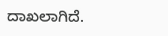ದಾಖಲಾಗಿದೆ.